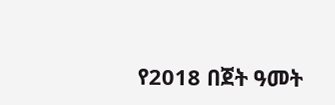የ2018 በጀት ዓመት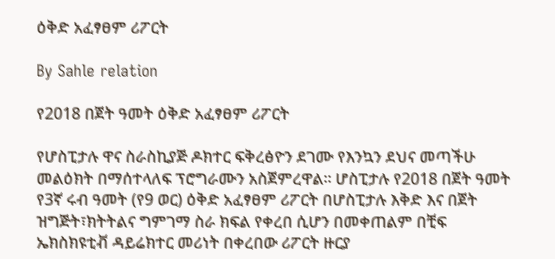ዕቅድ አፈፃፀም ሪፖርት

By Sahle relation

የ2018 በጀት ዓመት ዕቅድ አፈፃፀም ሪፖርት

የሆስፒታሉ ዋና ስራስኪያጅ ዶክተር ፍቅረፅዮን ደገሙ የእንኳን ደህና መጣችሁ መልዕክት በማሰተላለፍ ፕሮግራሙን አስጀምረዋል፡፡ ሆስፒታሉ የ2018 በጀት ዓመት የ3ኛ ሩብ ዓመት (የ9 ወር) ዕቅድ አፈፃፀም ሪፖርት በሆስፒታሉ እቅድ እና በጀት ዝግጅት፣ክትትልና ግምገማ ስራ ክፍል የቀረበ ሲሆን በመቀጠልም በቺፍ ኤክስክዩቲቭ ዳይሬክተር መሪነት በቀረበው ሪፖርት ዙርያ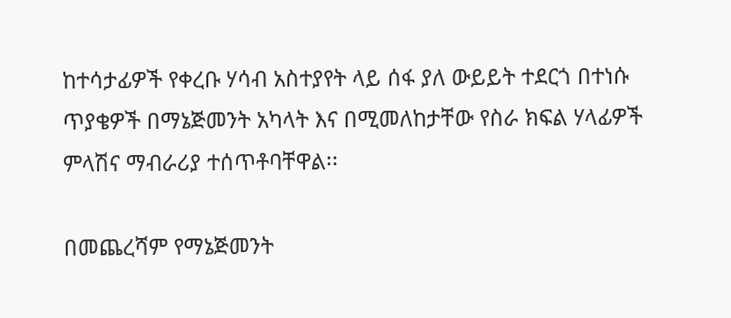ከተሳታፊዎች የቀረቡ ሃሳብ አስተያየት ላይ ሰፋ ያለ ውይይት ተደርጎ በተነሱ ጥያቄዎች በማኔጅመንት አካላት እና በሚመለከታቸው የስራ ክፍል ሃላፊዎች ምላሽና ማብራሪያ ተሰጥቶባቸዋል፡፡

በመጨረሻም የማኔጅመንት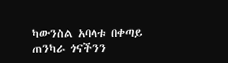ካውንስል አባላቱ በቀጣይ  ጠንካራ ጎናችንን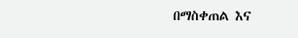በማስቀጠል እና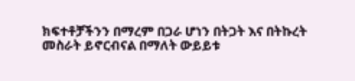ክፍተቶቻችንን በማረም በጋራ ሆነን በትጋት እና በትኩረት መስራት ይኖርብናል በማለት ውይይቱ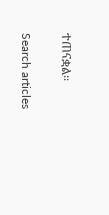ተጠናቋል፡፡

Search articles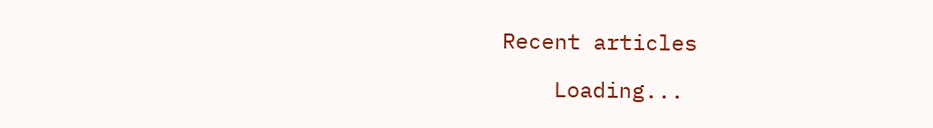Recent articles

    Loading...